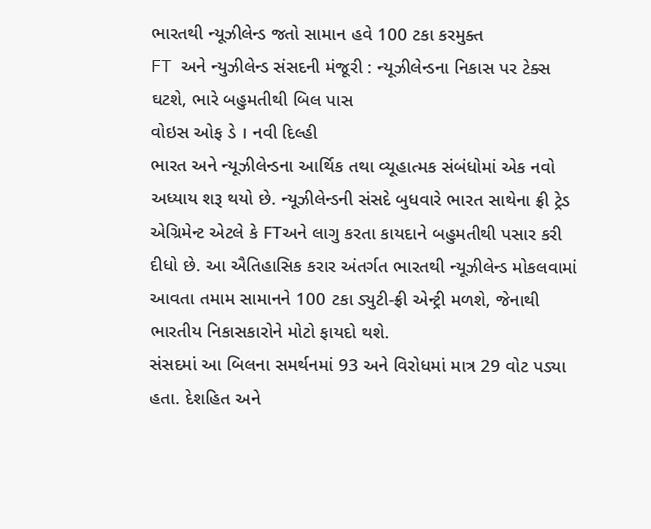ભારતથી ન્યૂઝીલેન્ડ જતો સામાન હવે 100 ટકા કરમુક્ત
FT અને ન્યુઝીલેન્ડ સંસદની મંજૂરી : ન્યૂઝીલેન્ડના નિકાસ પર ટેક્સ ઘટશે, ભારે બહુમતીથી બિલ પાસ
વોઇસ ઓફ ડે । નવી દિલ્હી
ભારત અને ન્યૂઝીલેન્ડના આર્થિક તથા વ્યૂહાત્મક સંબંધોમાં એક નવો અધ્યાય શરૂ થયો છે. ન્યૂઝીલેન્ડની સંસદે બુધવારે ભારત સાથેના ફ્રી ટ્રેડ એગ્રિમેન્ટ એટલે કે FTઅને લાગુ કરતા કાયદાને બહુમતીથી પસાર કરી દીધો છે. આ ઐતિહાસિક કરાર અંતર્ગત ભારતથી ન્યૂઝીલેન્ડ મોકલવામાં આવતા તમામ સામાનને 100 ટકા ડ્યુટી-ફ્રી એન્ટ્રી મળશે, જેનાથી ભારતીય નિકાસકારોને મોટો ફાયદો થશે.
સંસદમાં આ બિલના સમર્થનમાં 93 અને વિરોધમાં માત્ર 29 વોટ પડ્યા હતા. દેશહિત અને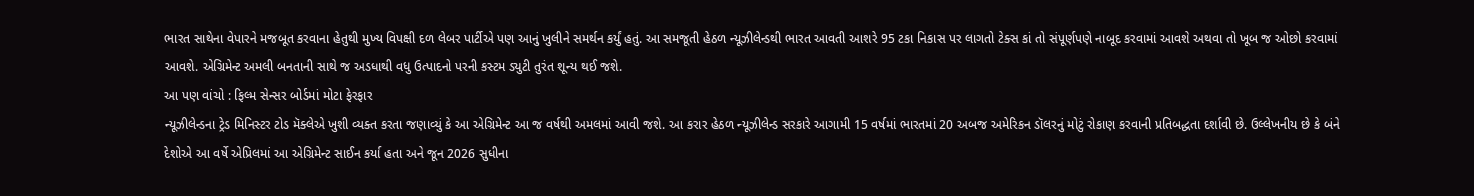ભારત સાથેના વેપારને મજબૂત કરવાના હેતુથી મુખ્ય વિપક્ષી દળ લેબર પાર્ટીએ પણ આનું ખુલીને સમર્થન કર્યું હતું. આ સમજૂતી હેઠળ ન્યૂઝીલેન્ડથી ભારત આવતી આશરે 95 ટકા નિકાસ પર લાગતો ટેક્સ કાં તો સંપૂર્ણપણે નાબૂદ કરવામાં આવશે અથવા તો ખૂબ જ ઓછો કરવામાં આવશે. એગ્રિમેન્ટ અમલી બનતાની સાથે જ અડધાથી વધુ ઉત્પાદનો પરની કસ્ટમ ડ્યુટી તુરંત શૂન્ય થઈ જશે.
આ પણ વાંચો : ફિલ્મ સેન્સર બોર્ડમાં મોટા ફેરફાર
ન્યૂઝીલેન્ડના ટ્રેડ મિનિસ્ટર ટોડ મૅક્લેએ ખુશી વ્યક્ત કરતા જણાવ્યું કે આ એગ્રિમેન્ટ આ જ વર્ષથી અમલમાં આવી જશે. આ કરાર હેઠળ ન્યૂઝીલેન્ડ સરકારે આગામી 15 વર્ષમાં ભારતમાં 20 અબજ અમેરિકન ડૉલરનું મોટું રોકાણ કરવાની પ્રતિબદ્ધતા દર્શાવી છે. ઉલ્લેખનીય છે કે બંને દેશોએ આ વર્ષે એપ્રિલમાં આ એગ્રિમેન્ટ સાઈન કર્યા હતા અને જૂન 2026 સુધીના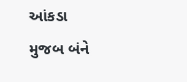આંકડા મુજબ બંને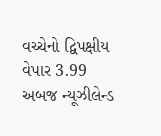વચ્ચેનો દ્વિપક્ષીય વેપાર 3.99 અબજ ન્યૂઝીલેન્ડ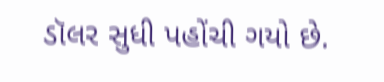ડૉલર સુધી પહોંચી ગયો છે.